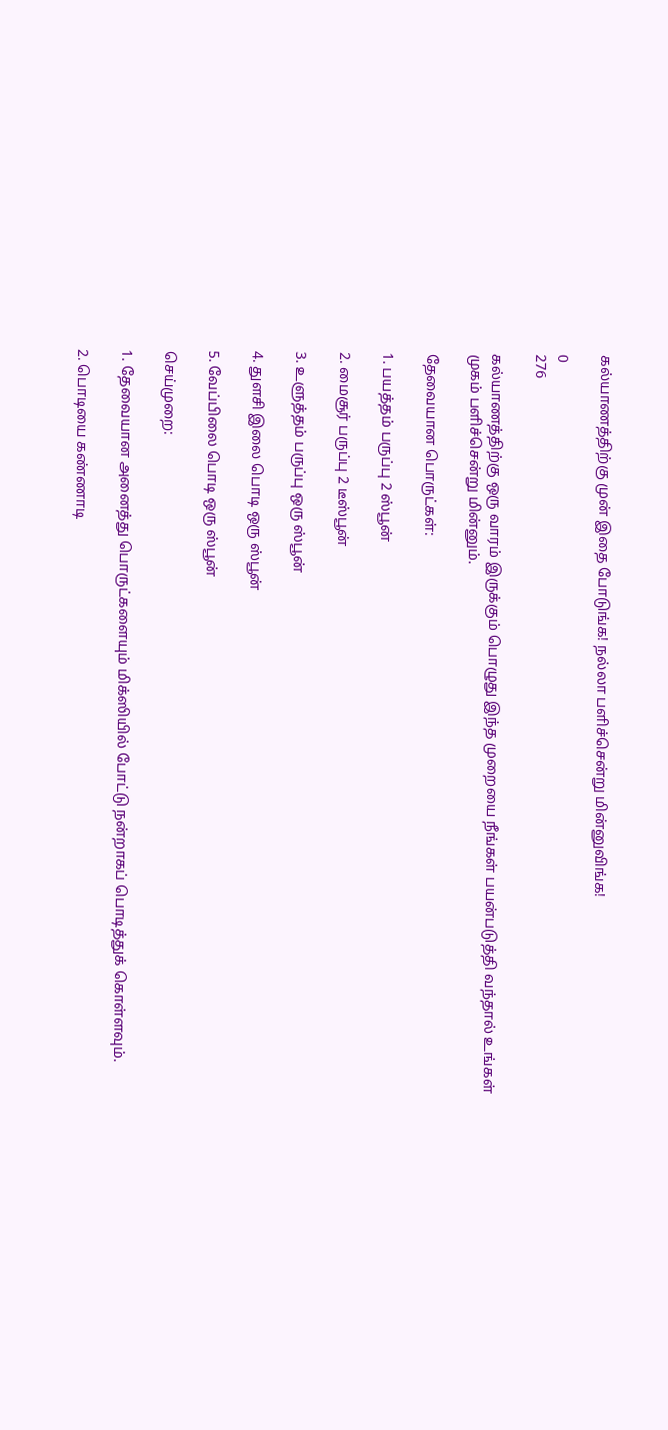கல்யாணத்திற்கு முன் இதை போடுங்க! நல்லா பளிச்சென்று மின்னுவிங்க!

0
276

கல்யாணத்திற்கு ஒரு வாரம் இருக்கும் பொழுது இந்த முறையை நீங்கள் பயன்படுத்தி வந்தால் உங்கள் முகம் பளிச்சென்று மின்னும்.

தேவையான பொருட்கள்:

1. பயத்தம் பருப்பு 2 ஸ்பூன்

2. மைசூர் பருப்பு 2 டீஸ்பூன்

3. உளுத்தம் பருப்பு ஒரு ஸ்பூன்

4. துளசி இலை பொடி ஒரு ஸ்பூன்

5. வேப்பிலை பொடி ஒரு ஸ்பூன்

செய்முறை:

1. தேவையான அனைத்து பொருட்களையும் மிக்ஸியில் போட்டு நன்றாகப் பொடித்துக் கொள்ளவும்.

2. பொடியை கண்ணாடி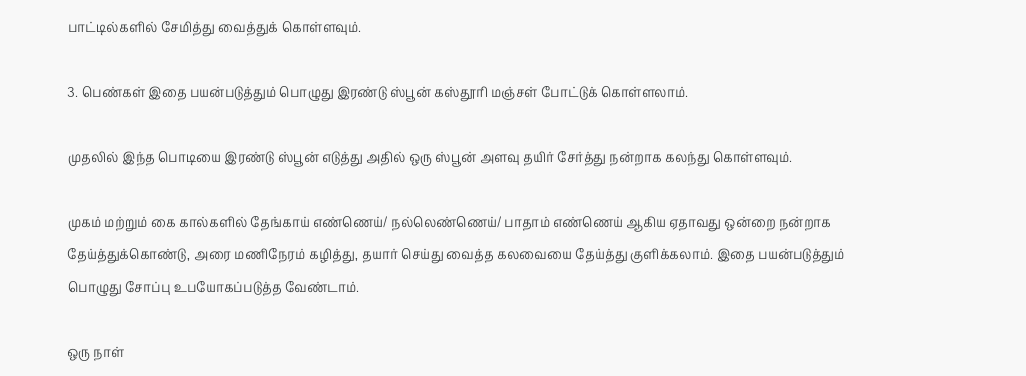பாட்டில்களில் சேமித்து வைத்துக் கொள்ளவும்.

3. பெண்கள் இதை பயன்படுத்தும் பொழுது இரண்டு ஸ்பூன் கஸ்தூரி மஞ்சள் போட்டுக் கொள்ளலாம்.

முதலில் இந்த பொடியை இரண்டு ஸ்பூன் எடுத்து அதில் ஒரு ஸ்பூன் அளவு தயிர் சேர்த்து நன்றாக கலந்து கொள்ளவும்.

முகம் மற்றும் கை கால்களில் தேங்காய் எண்ணெய்/ நல்லெண்ணெய்/ பாதாம் எண்ணெய் ஆகிய ஏதாவது ஒன்றை நன்றாக தேய்த்துக்கொண்டு, அரை மணிநேரம் கழித்து, தயார் செய்து வைத்த கலவையை தேய்த்து குளிக்கலாம். இதை பயன்படுத்தும் பொழுது சோப்பு உபயோகப்படுத்த வேண்டாம்.

ஒரு நாள்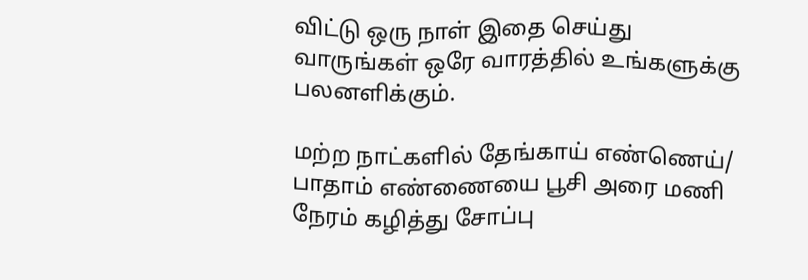விட்டு ஒரு நாள் இதை செய்து வாருங்கள் ஒரே வாரத்தில் உங்களுக்கு பலனளிக்கும்.

மற்ற நாட்களில் தேங்காய் எண்ணெய்/ பாதாம் எண்ணையை பூசி அரை மணி நேரம் கழித்து சோப்பு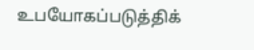உபயோகப்படுத்திக்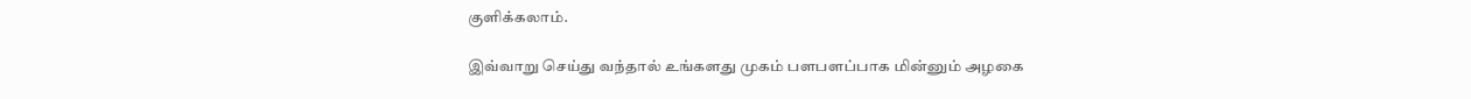குளிக்கலாம்.

இவ்வாறு செய்து வந்தால் உங்களது முகம் பளபளப்பாக மின்னும் அழகை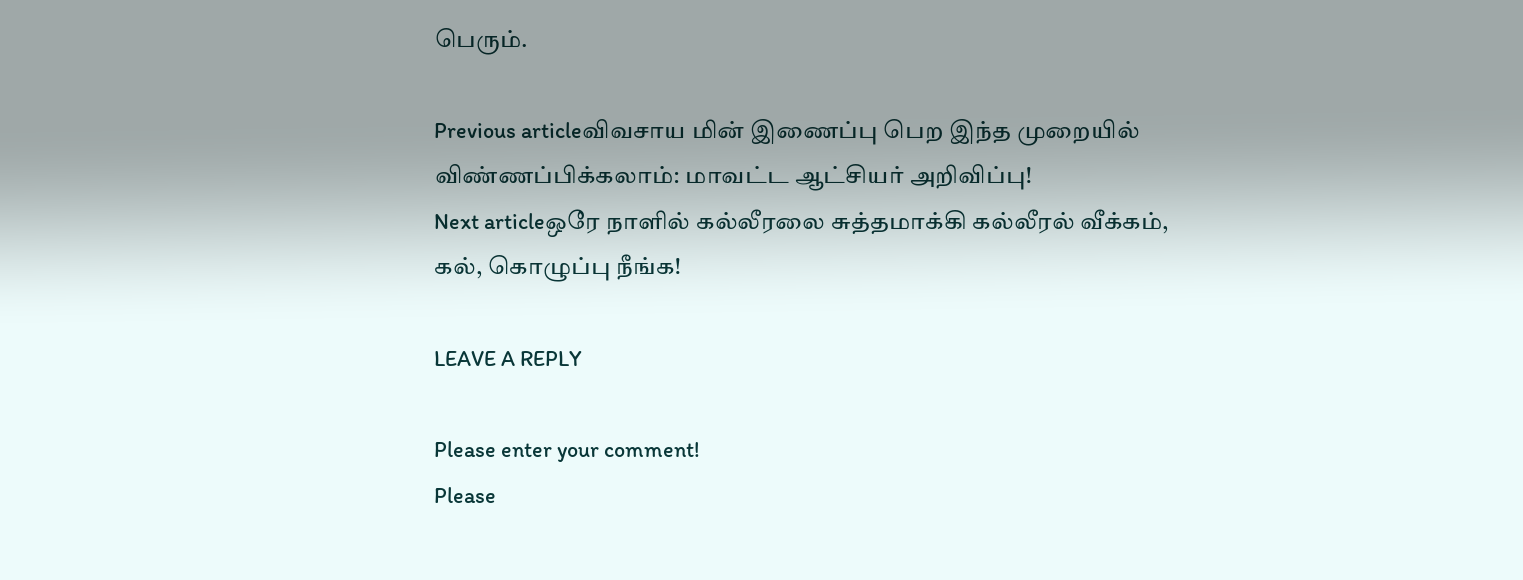பெரும்.

Previous articleவிவசாய மின் இணைப்பு பெற இந்த முறையில் விண்ணப்பிக்கலாம்: மாவட்ட ஆட்சியர் அறிவிப்பு!
Next articleஒரே நாளில் கல்லீரலை சுத்தமாக்கி கல்லீரல் வீக்கம், கல், கொழுப்பு நீங்க!

LEAVE A REPLY

Please enter your comment!
Please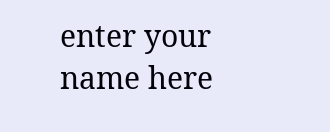enter your name here